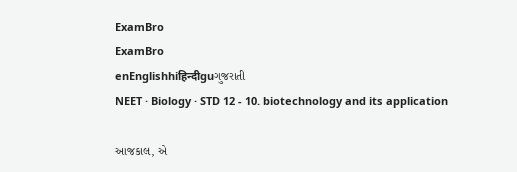ExamBro
ExamBro
enEnglishhiहिन्दीguગુજરાતી
NEET · Biology · STD 12 - 10. biotechnology and its application

આજકાલ, એ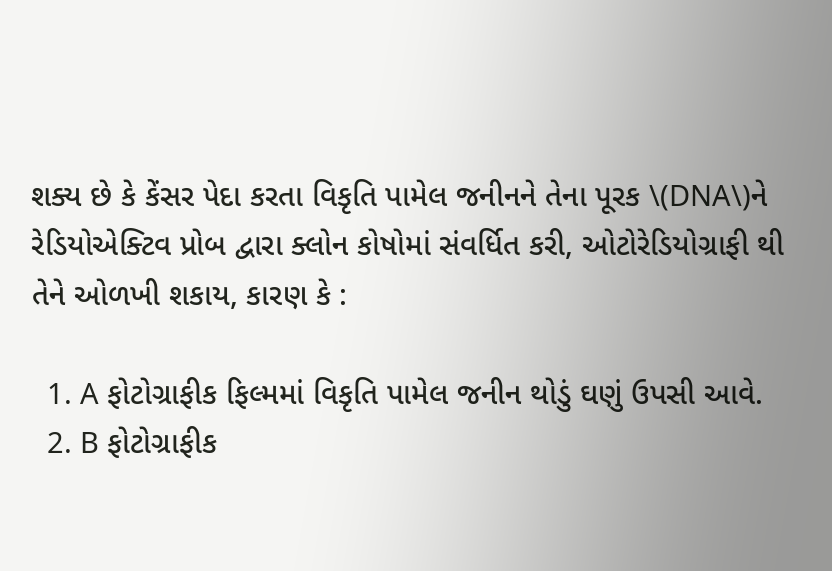શક્ય છે કે કેંસર પેદા કરતા વિકૃતિ પામેલ જનીનને તેના પૂરક \(DNA\)ને રેડિયોએક્ટિવ પ્રોબ દ્વારા ક્લોન કોષોમાં સંવર્ધિત કરી, ઓટોરેડિયોગ્રાફી થી તેને ઓળખી શકાય, કારણ કે :

  1. A ફોટોગ્રાફીક ફિલ્મમાં વિકૃતિ પામેલ જનીન થોડું ઘણું ઉપસી આવે.
  2. B ફોટોગ્રાફીક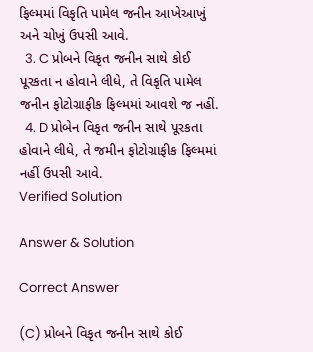ફિલ્મમાં વિકૃતિ પામેલ જનીન આખેઆખું અને ચોખું ઉપસી આવે.
  3. C પ્રોબને વિકૃત જનીન સાથે કોઈ પૂરકતા ન હોવાને લીધે, તે વિકૃતિ પામેલ જનીન ફોટોગ્રાફીક ફિલ્મમાં આવશે જ નહીં.
  4. D પ્રોબેન વિકૃત જનીન સાથે પૂરકતા હોવાને લીધે, તે જમીન ફોટોગ્રાફીક ફિલ્મમાં નહીં ઉપસી આવે.
Verified Solution

Answer & Solution

Correct Answer

(C) પ્રોબને વિકૃત જનીન સાથે કોઈ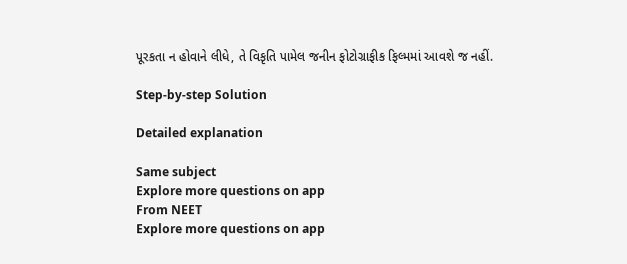પૂરકતા ન હોવાને લીધે, તે વિકૃતિ પામેલ જનીન ફોટોગ્રાફીક ફિલ્મમાં આવશે જ નહીં.

Step-by-step Solution

Detailed explanation

Same subject
Explore more questions on app
From NEET
Explore more questions on app